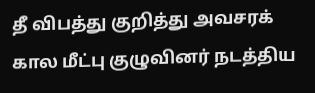தீ விபத்து குறித்து அவசரக் கால மீட்பு குழுவினர் நடத்திய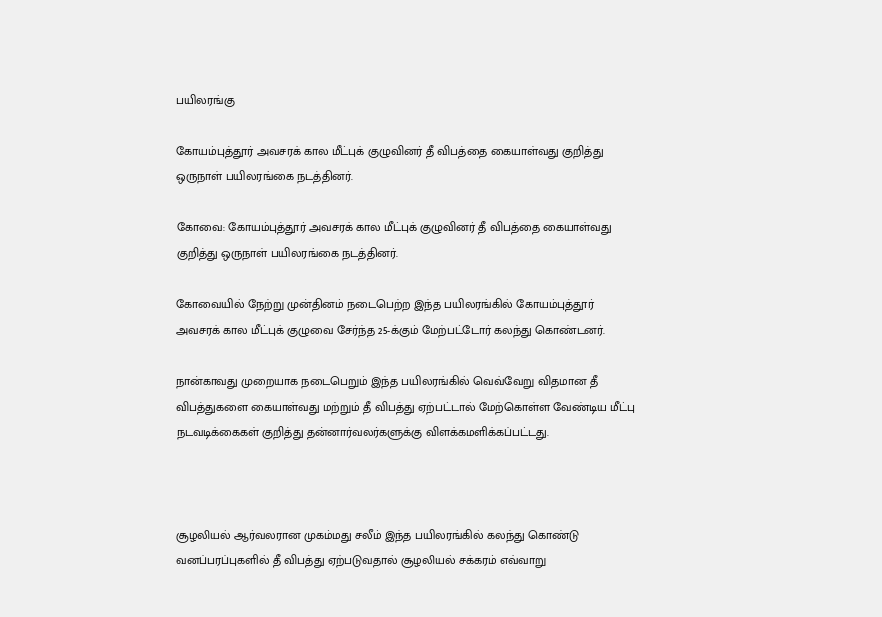பயிலரங்கு

கோயம்புத்தூர் அவசரக் கால மீட்புக் குழுவினர் தீ விபத்தை கையாள்வது குறித்து ஒருநாள் பயிலரங்கை நடத்தினர்.

கோவை: கோயம்புத்தூர் அவசரக் கால மீட்புக் குழுவினர் தீ விபத்தை கையாள்வது குறித்து ஒருநாள் பயிலரங்கை நடத்தினர்.

கோவையில் நேற்று முன்தினம் நடைபெற்ற இந்த பயிலரங்கில் கோயம்புத்தூர் அவசரக் கால மீட்புக் குழுவை சேர்ந்த 25-க்கும் மேற்பட்டோர் கலந்து கொண்டனர்.

நான்காவது முறையாக நடைபெறும் இந்த பயிலரங்கில் வெவ்வேறு விதமான தீ விபத்துகளை கையாள்வது மற்றும் தீ விபத்து ஏற்பட்டால் மேற்கொள்ள வேண்டிய மீட்பு நடவடிக்கைகள் குறித்து தன்னார்வலர்களுக்கு விளக்கமளிக்கப்பட்டது.



சூழலியல் ஆர்வலரான முகம்மது சலீம் இந்த பயிலரங்கில் கலந்து கொண்டு வனப்பரப்புகளில் தீ விபத்து ஏற்படுவதால் சூழலியல் சக்கரம் எவ்வாறு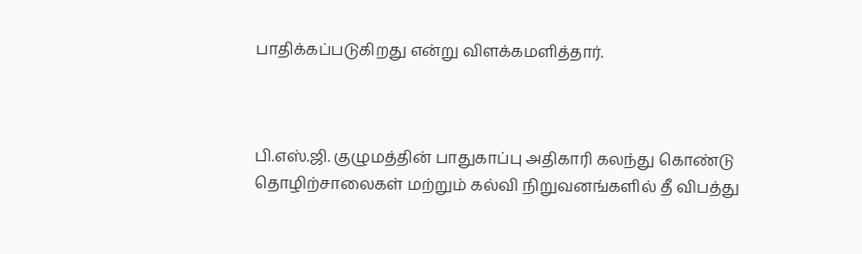பாதிக்கப்படுகிறது என்று விளக்கமளித்தார்.



பி.எஸ்.ஜி. குழுமத்தின் பாதுகாப்பு அதிகாரி கலந்து கொண்டு தொழிற்சாலைகள் மற்றும் கல்வி நிறுவனங்களில் தீ விபத்து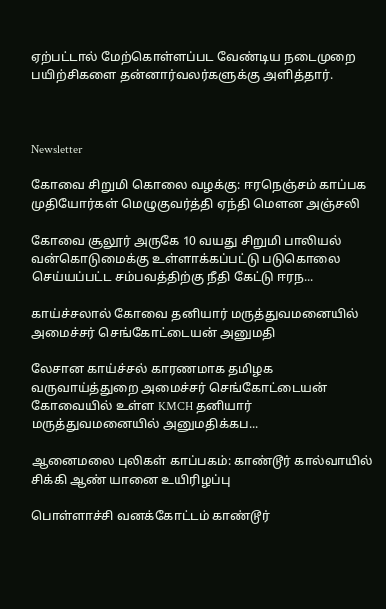ஏற்பட்டால் மேற்கொள்ளப்பட வேண்டிய நடைமுறை பயிற்சிகளை தன்னார்வலர்களுக்கு அளித்தார்.



Newsletter

கோவை சிறுமி கொலை வழக்கு: ஈரநெஞ்சம் காப்பக முதியோர்கள் மெழுகுவர்த்தி ஏந்தி மௌன அஞ்சலி

கோவை சூலூர் அருகே 10 வயது சிறுமி பாலியல் வன்கொடுமைக்கு உள்ளாக்கப்பட்டு படுகொலை செய்யப்பட்ட சம்பவத்திற்கு நீதி கேட்டு ஈரந...

காய்ச்சலால் கோவை தனியார் மருத்துவமனையில் அமைச்சர் செங்கோட்டையன் அனுமதி

லேசான காய்ச்சல் காரணமாக தமிழக வருவாய்த்துறை அமைச்சர் செங்கோட்டையன் கோவையில் உள்ள KMCH தனியார் மருத்துவமனையில் அனுமதிக்கப...

ஆனைமலை புலிகள் காப்பகம்: காண்டூர் கால்வாயில் சிக்கி ஆண் யானை உயிரிழப்பு

பொள்ளாச்சி வனக்கோட்டம் காண்டூர்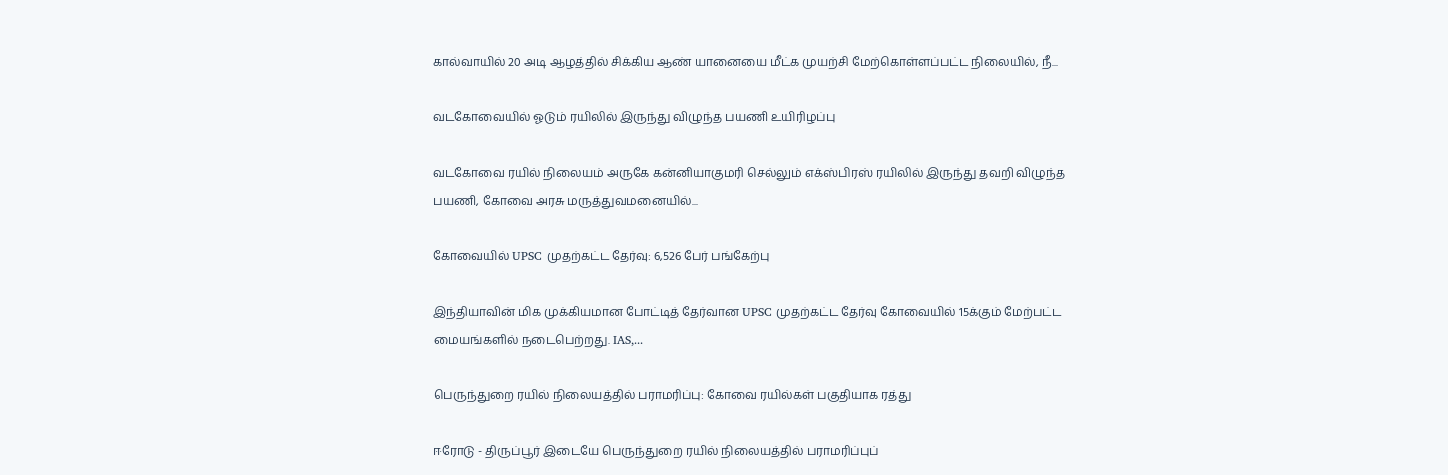கால்வாயில் 20 அடி ஆழத்தில் சிக்கிய ஆண் யானையை மீட்க முயற்சி மேற்கொள்ளப்பட்ட நிலையில், நீ...

வடகோவையில் ஓடும் ரயிலில் இருந்து விழுந்த பயணி உயிரிழப்பு

வடகோவை ரயில் நிலையம் அருகே கன்னியாகுமரி செல்லும் எக்ஸ்பிரஸ் ரயிலில் இருந்து தவறி விழுந்த பயணி, கோவை அரசு மருத்துவமனையில்...

கோவையில் UPSC முதற்கட்ட தேர்வு: 6,526 பேர் பங்கேற்பு

இந்தியாவின் மிக முக்கியமான போட்டித் தேர்வான UPSC முதற்கட்ட தேர்வு கோவையில் 15க்கும் மேற்பட்ட மையங்களில் நடைபெற்றது. IAS,...

பெருந்துறை ரயில் நிலையத்தில் பராமரிப்பு: கோவை ரயில்கள் பகுதியாக ரத்து

ஈரோடு - திருப்பூர் இடையே பெருந்துறை ரயில் நிலையத்தில் பராமரிப்புப்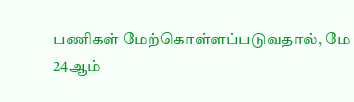பணிகள் மேற்கொள்ளப்படுவதால், மே 24ஆம்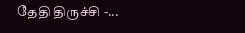தேதி திருச்சி -...